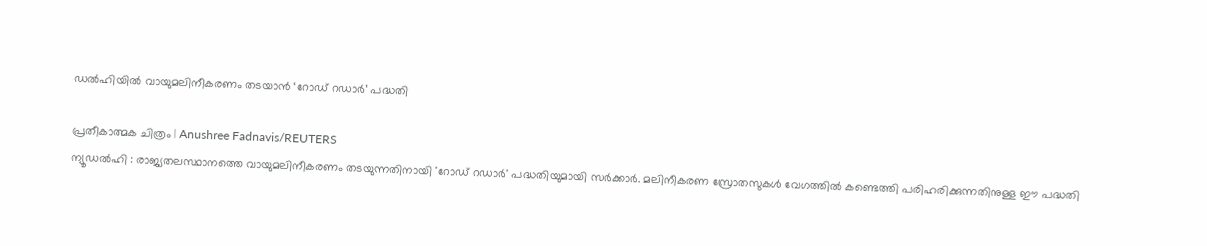ഡൽഹിയിൽ വായുമലിനീകരണം തടയാൻ ‘റോഡ് റഡാർ’ പദ്ധതി

പ്രതീകാത്മക ചിത്രം | Anushree Fadnavis/REUTERS
ന്യൂഡൽഹി : രാജ്യതലസ്ഥാനത്തെ വായുമലിനീകരണം തടയുന്നതിനായി 'റോഡ് റഡാർ' പദ്ധതിയുമായി സർക്കാർ. മലിനീകരണ സ്രോതസുകൾ വേഗത്തിൽ കണ്ടെത്തി പരിഹരിക്കുന്നതിനുള്ള ഈ പദ്ധതി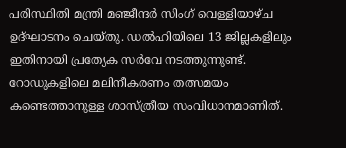പരിസ്ഥിതി മന്ത്രി മഞ്ജീന്ദർ സിംഗ് വെള്ളിയാഴ്ച ഉദ്ഘാടനം ചെയ്തു. ഡൽഹിയിലെ 13 ജില്ലകളിലും ഇതിനായി പ്രത്യേക സർവേ നടത്തുന്നുണ്ട്.
റോഡുകളിലെ മലിനീകരണം തത്സമയം കണ്ടെത്താനുള്ള ശാസ്ത്രീയ സംവിധാനമാണിത്.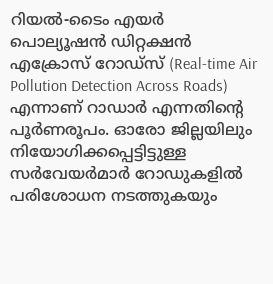റിയൽ-ടൈം എയർ പൊല്യൂഷൻ ഡിറ്റക്ഷൻ എക്രോസ് റോഡ്സ് (Real-time Air Pollution Detection Across Roads) എന്നാണ് റാഡാർ എന്നതിന്റെ പൂർണരൂപം. ഓരോ ജില്ലയിലും നിയോഗിക്കപ്പെട്ടിട്ടുള്ള സർവേയർമാർ റോഡുകളിൽ പരിശോധന നടത്തുകയും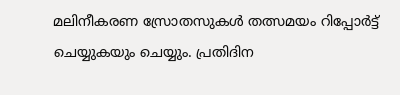മലിനീകരണ സ്രോതസുകൾ തത്സമയം റിപ്പോർട്ട് ചെയ്യുകയും ചെയ്യും. പ്രതിദിന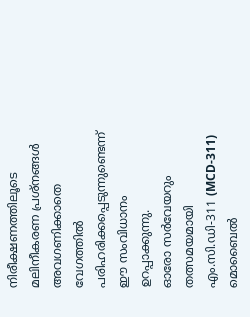നിരീക്ഷണത്തിലൂടെ മലിനീകരണ പ്രശ്നങ്ങൾ അവഗണിക്കാതെ വേഗത്തിൽ പരിഹരിക്കപ്പെടുന്നുണ്ടെന്ന് ഈ സംവിധാനം ഉറപ്പാക്കുന്നു.
ഓരോ സർവേയറും തത്സമയമായി എം.സി.ഡി-311 (MCD-311) മൊബൈൽ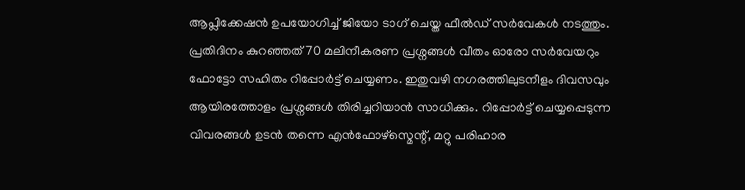ആപ്ലിക്കേഷൻ ഉപയോഗിച്ച് ജിയോ ടാഗ് ചെയ്ത ഫീൽഡ് സർവേകൾ നടത്തും. പ്രതിദിനം കുറഞ്ഞത് 70 മലിനീകരണ പ്രശ്നങ്ങൾ വീതം ഓരോ സർവേയറും ഫോട്ടോ സഹിതം റിപ്പോർട്ട് ചെയ്യണം. ഇതുവഴി നഗരത്തിലുടനീളം ദിവസവും ആയിരത്തോളം പ്രശ്നങ്ങൾ തിരിച്ചറിയാൻ സാധിക്കും. റിപ്പോർട്ട് ചെയ്യപ്പെടുന്ന വിവരങ്ങൾ ഉടൻ തന്നെ എൻഫോഴ്സ്മെന്റ്, മറ്റു പരിഹാര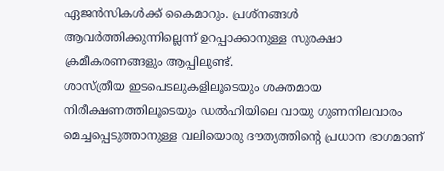ഏജൻസികൾക്ക് കൈമാറും. പ്രശ്നങ്ങൾ ആവർത്തിക്കുന്നില്ലെന്ന് ഉറപ്പാക്കാനുള്ള സുരക്ഷാ ക്രമീകരണങ്ങളും ആപ്പിലുണ്ട്.
ശാസ്ത്രീയ ഇടപെടലുകളിലൂടെയും ശക്തമായ നിരീക്ഷണത്തിലൂടെയും ഡൽഹിയിലെ വായു ഗുണനിലവാരം മെച്ചപ്പെടുത്താനുള്ള വലിയൊരു ദൗത്യത്തിന്റെ പ്രധാന ഭാഗമാണ്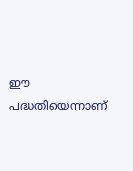ഈ പദ്ധതിയെന്നാണ്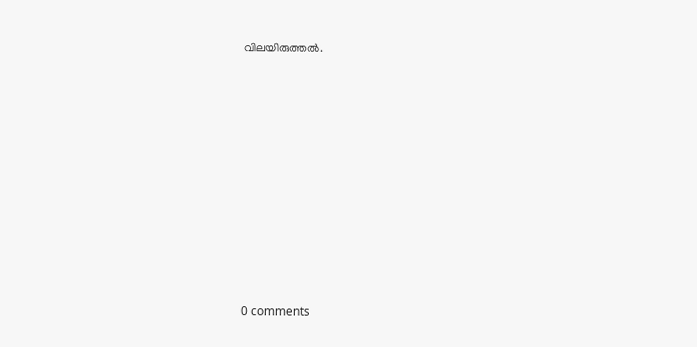വിലയിരുത്തൽ.










0 comments